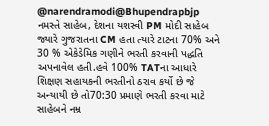@narendramodi@Bhupendrapbjp નમસ્તે સાહેબ, દેશના યશસ્વી PM મોદી સાહેબ જ્યારે ગુજરાતના CM હતા ત્યારે ટાટના 70% અને 30 % એકેડેમિક ગણીને ભરતી કરવાની પદ્ધતિ અપનાવેલ હતી.હવે 100% TATના આધારે શિક્ષણ સહાયકની ભરતીનો ઠરાવ કર્યો છે જે અન્યાયી છે તો70:30 પ્રમાણે ભરતી કરવા માટે સાહેબને નમ્ર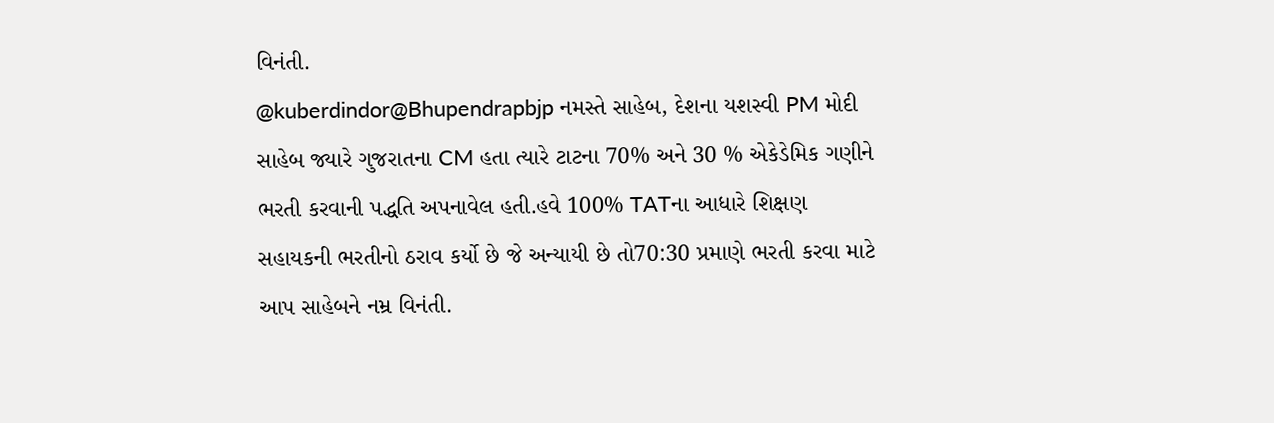વિનંતી.
@kuberdindor@Bhupendrapbjp નમસ્તે સાહેબ, દેશના યશસ્વી PM મોદી સાહેબ જ્યારે ગુજરાતના CM હતા ત્યારે ટાટના 70% અને 30 % એકેડેમિક ગણીને ભરતી કરવાની પદ્ધતિ અપનાવેલ હતી.હવે 100% TATના આધારે શિક્ષણ સહાયકની ભરતીનો ઠરાવ કર્યો છે જે અન્યાયી છે તો70:30 પ્રમાણે ભરતી કરવા માટે આપ સાહેબને નમ્ર વિનંતી.